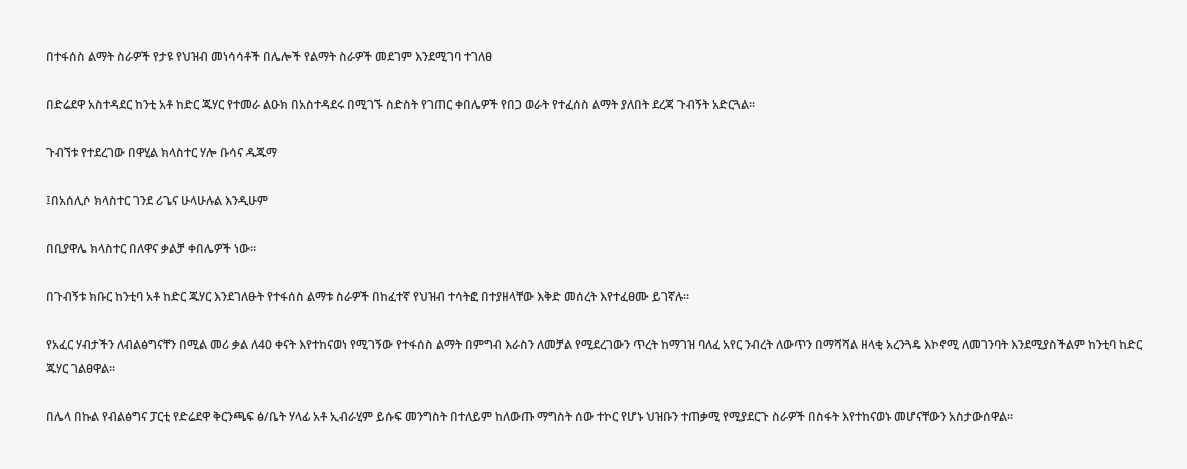በተፋሰስ ልማት ስራዎች የታዩ የህዝብ መነሳሳቶች በሌሎች የልማት ስራዎች መደገም እንደሚገባ ተገለፀ

በድሬደዋ አስተዳደር ከንቲ አቶ ከድር ጁሃር የተመራ ልዑክ በአስተዳደሩ በሚገኙ ስድስት የገጠር ቀበሌዎች የበጋ ወራት የተፈሰስ ልማት ያለበት ደረጃ ጉብኝት አድርጓል።

ጉብኘቱ የተደረገው በዋሂል ክላስተር ሃሎ ቡሳና ዱጁማ

፤በአሰሊሶ ክላስተር ገንደ ሪጌና ሁላሁሉል እንዲሁም

በቢያዋሌ ክላስተር በለዋና ቃልቻ ቀበሌዎች ነው።

በጉብኝቱ ክቡር ከንቲባ አቶ ከድር ጁሃር እንደገለፁት የተፋሰስ ልማቱ ስራዎች በከፈተኛ የህዝብ ተሳትፎ በተያዘላቸው እቅድ መሰረት እየተፈፀሙ ይገኛሉ።

የአፈር ሃብታችን ለብልፅግናቸን በሚል መሪ ቃል ለ40 ቀናት እየተከናወነ የሚገኝው የተፋሰስ ልማት በምግብ እራስን ለመቻል የሚደረገውን ጥረት ከማገዝ ባለፈ አየር ንብረት ለውጥን በማሻሻል ዘላቂ አረንጓዴ እኮኖሚ ለመገንባት እንደሚያስችልም ከንቲባ ከድር ጁሃር ገልፀዋል።

በሌላ በኩል የብልፅግና ፓርቲ የድሬደዋ ቅርንጫፍ ፅ/ቤት ሃላፊ አቶ ኢብራሂም ይሱፍ መንግስት በተለይም ከለውጡ ማግስት ሰው ተኮር የሆኑ ህዝቡን ተጠቃሚ የሚያደርጉ ስራዎች በስፋት እየተከናወኑ መሆናቸውን አስታውሰዋል።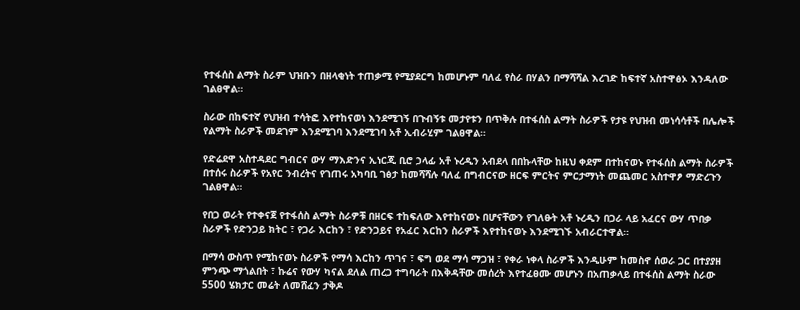የተፋሰስ ልማት ስራም ህዝቡን በዘላቂነት ተጠቃሚ የሚያደርግ ከመሆኑም ባለፈ የስራ በሃልን በማሻሻል እረገድ ከፍተኛ አስተዋፅኦ እንዳለው ገልፀዋል።

ስራው በከፍተኛ የህዝብ ተሳትፎ እየተከናወነ እንደሚገኝ በጉብኝቱ መታየቱን በጥቅሉ በተፋሰስ ልማት ስራዎች የታዩ የህዝብ መነሳሳቶች በሌሎች የልማት ስራዎች መደገም እንደሚገባ እንደሚገባ አቶ ኢብራሂም ገልፀዋል።

የድሬደዋ አስተዳደር ግብርና ውሃ ማእድንና ኢነርጂ ቢሮ ኃላፊ አቶ ኑረዲን አብደላ በበኩላቸው ከዚህ ቀደም በተከናወኑ የተፋሰስ ልማት ስራዎች በተሰሩ ስራዎች የአየር ንብረትና የገጠሩ አካባቢ ገፅታ ከመሻሻሉ ባለፈ በግብርናው ዘርፍ ምርትና ምርታማነት መጨመር አስተዋፆ ማድረጉን ገልፀዋል።

የበጋ ወራት የተቀናጀ የተፋሰስ ልማት ስራዎቹ በዘርፍ ተከፍለው እየተከናወኑ በሆናቸውን የገለፁት አቶ ኑረዲን በጋራ ላይ አፈርና ውሃ ጥበቃ ስራዎች የድንጋይ ክትር ፣ የጋራ እርከን ፣ የድንጋይና የአፈር እርከን ስራዎች እየተከናወኑ እንደሚገኙ አብራርተዋል።

በማሳ ውስጥ የሚከናወኑ ስራዎች የማሳ እርከን ጥገና ፣ ፍግ ወደ ማሳ ማጋዝ ፣ የቀራ ነቀላ ስራዎች እንዲሁም ከመስኖ ሰወራ ጋር በተያያዘ ምንጭ ማጎልበት ፣ ኩሬና የውሃ ካናል ደለል ጠረጋ ተግባራት በእቅዳቸው መሰረት እየተፈፀሙ መሆኑን በአጠቃላይ በተፋሰስ ልማት ስራው 5500 ሄክታር መሬት ለመሸፈን ታቅዶ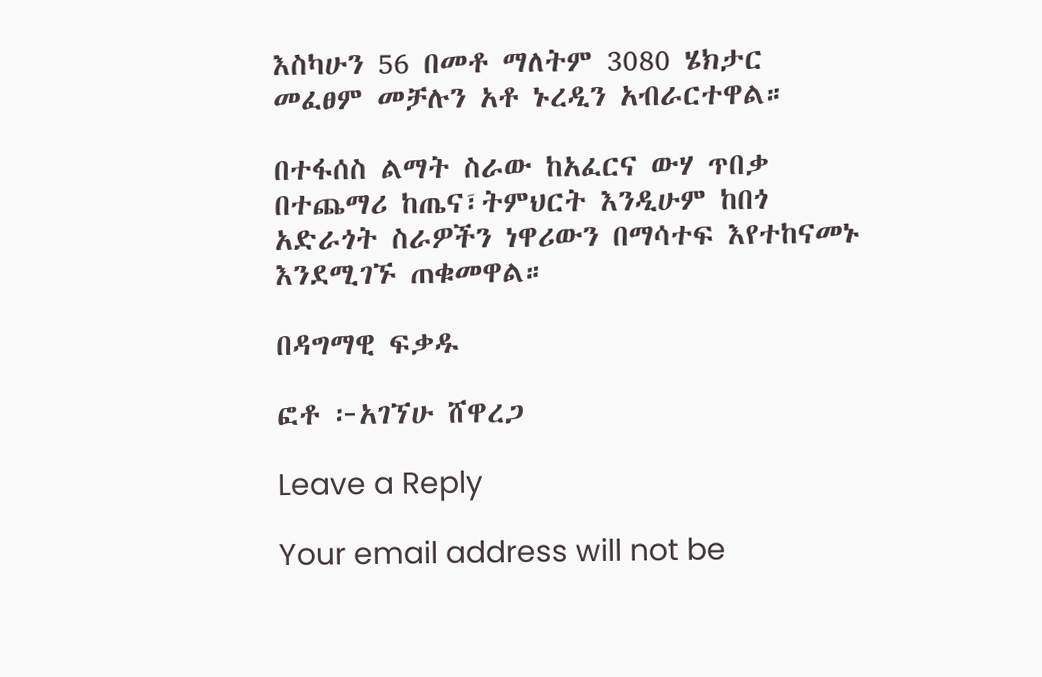እስካሁን 56 በመቶ ማለትም 3080 ሄክታር መፈፀም መቻሉን አቶ ኑረዲን አብራርተዋል።

በተፋሰስ ልማት ስራው ከአፈርና ውሃ ጥበቃ በተጨማሪ ከጤና፣ትምህርት እንዲሁም ከበጎ አድራጎት ስራዎችን ነዋሪውን በማሳተፍ እየተከናመኑ እንደሚገኙ ጠቁመዋል።

በዳግማዊ ፍቃዱ

ፎቶ ፦አገኘሁ ሸዋረጋ

Leave a Reply

Your email address will not be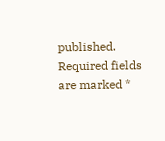published. Required fields are marked *